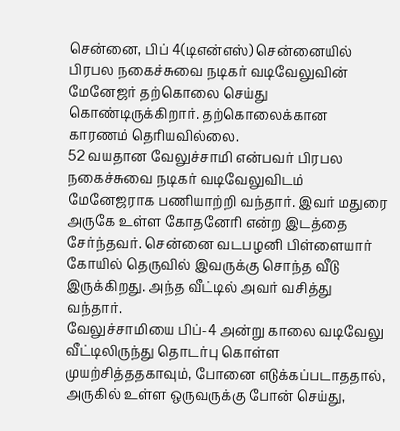சென்னை, பிப் 4(டிஎன்எஸ்) சென்னையில் பிரபல நகைச்சுவை நடிகர் வடிவேலுவின் மேனேஜர் தற்கொலை செய்து கொண்டிருக்கிறார். தற்கொலைக்கான காரணம் தெரியவில்லை.
52 வயதான வேலுச்சாமி என்பவர் பிரபல நகைச்சுவை நடிகர் வடிவேலுவிடம் மேனேஜராக பணியாற்றி வந்தார். இவர் மதுரை அருகே உள்ள கோதனேரி என்ற இடத்தை சேர்ந்தவர். சென்னை வடபழனி பிள்ளையார் கோயில் தெருவில் இவருக்கு சொந்த வீடு இருக்கிறது. அந்த வீட்டில் அவர் வசித்து வந்தார்.
வேலுச்சாமியை பிப்-4 அன்று காலை வடிவேலு வீட்டிலிருந்து தொடர்பு கொள்ள முயற்சித்ததகாவும், போனை எடுக்கப்படாததால், அருகில் உள்ள ஒருவருக்கு போன் செய்து,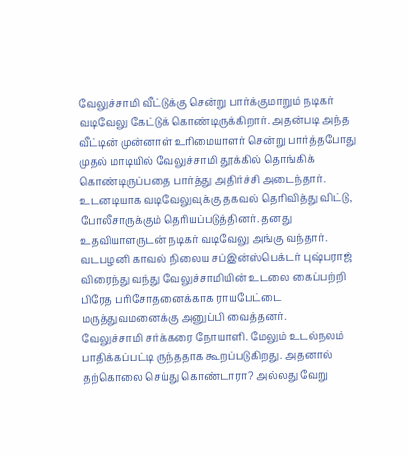வேலுச்சாமி வீட்டுக்கு சென்று பார்க்குமாறும் நடிகர் வடிவேலு கேட்டுக் கொண்டிருக்கிறார். அதன்படி அந்த வீட்டின் முன்னாள் உரிமையாளர் சென்று பார்த்தபோது முதல் மாடியில் வேலுச்சாமி தூக்கில் தொங்கிக் கொண்டிருப்பதை பார்த்து அதிர்ச்சி அடைந்தார்.
உடனடியாக வடிவேலுவுக்கு தகவல் தெரிவித்து விட்டு, போலீசாருக்கும் தெரியப்படுத்தினர். தனது உதவியாளருடன் நடிகர் வடிவேலு அங்கு வந்தார். வடபழனி காவல் நிலைய சப்இன்ஸ்பெக்டர் புஷ்பராஜ் விரைந்து வந்து வேலுச்சாமியின் உடலை கைப்பற்றி பிரேத பரிசோதனைக்காக ராயபேட்டை மருத்துவமனைக்கு அனுப்பி வைத்தனர்.
வேலுச்சாமி சர்க்கரை நோயாளி. மேலும் உடல்நலம் பாதிக்கப்பட்டி ருந்ததாக கூறப்படுகிறது. அதனால் தற்கொலை செய்து கொண்டாரா? அல்லது வேறு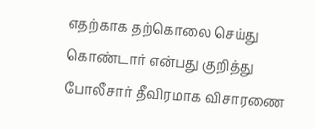எதற்காக தற்கொலை செய்து கொண்டார் என்பது குறித்து போலீசார் தீவிரமாக விசாரணை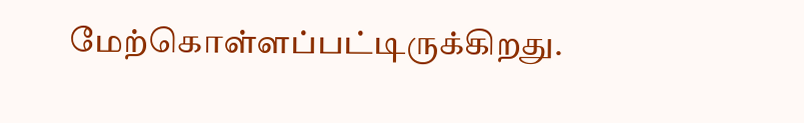மேற்கொள்ளப்பட்டிருக்கிறது.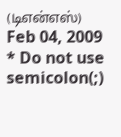(டிஎன்எஸ்)
Feb 04, 2009
* Do not use semicolon(;)